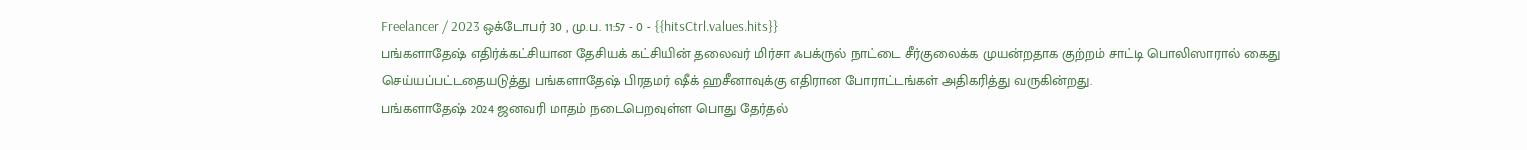Freelancer / 2023 ஒக்டோபர் 30 , மு.ப. 11:57 - 0 - {{hitsCtrl.values.hits}}
பங்களாதேஷ் எதிர்க்கட்சியான தேசியக் கட்சியின் தலைவர் மிர்சா ஃபக்ருல் நாட்டை சீர்குலைக்க முயன்றதாக குற்றம் சாட்டி பொலிஸாரால் கைது செய்யப்பட்டதையடுத்து பங்களாதேஷ் பிரதமர் ஷீக் ஹசீனாவுக்கு எதிரான போராட்டங்கள் அதிகரித்து வருகின்றது.
பங்களாதேஷ் 2024 ஜனவரி மாதம் நடைபெறவுள்ள பொது தேர்தல்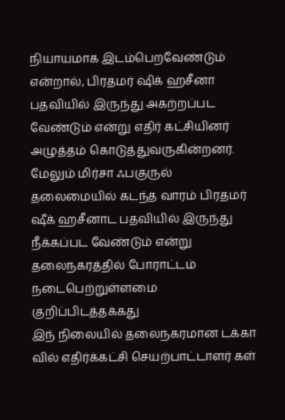நியாயமாக இடம்பெறவேண்டும் என்றால், பிரதமர் ஷிக் ஹசீனா பதவியில் இருந்து அகற்றப்பட வேண்டும் என்று எதிர் கட்சியினர் அழுத்தம் கொடுத்துவருகின்றனர். மேலும் மிர்சா ஃபகுருல் தலைமையில் கடந்த வாரம் பிரதமர் ஷீக் ஹசீனாட பதவியில் இருந்து நீக்கப்பட வேண்டும் என்று தலைநகரத்தில் போராட்டம் நடைபெற்றுள்ளமை குறிப்பிடத்தக்கது
இந் நிலையில் தலைநகரமான டக்கா வில் எதிர்க்கட்சி செயற்பாட்டாளர் கள்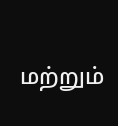மற்றும்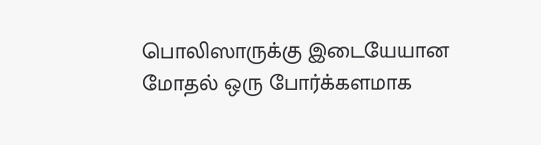பொலிஸாருக்கு இடையேயான மோதல் ஒரு போர்க்களமாக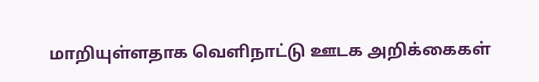மாறியுள்ளதாக வெளிநாட்டு ஊடக அறிக்கைகள்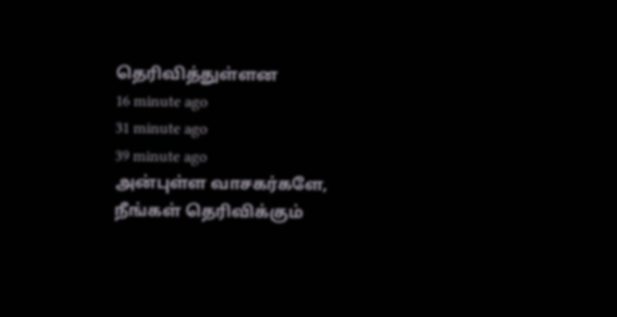தெரிவித்துள்ளன
16 minute ago
31 minute ago
39 minute ago
அன்புள்ள வாசகர்களே,
நீங்கள் தெரிவிக்கும்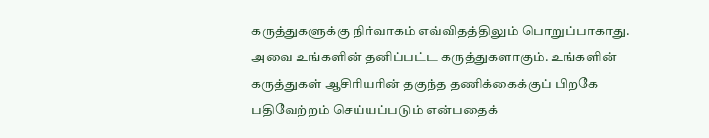கருத்துகளுக்கு நிர்வாகம் எவ்விதத்திலும் பொறுப்பாகாது. அவை உங்களின் தனிப்பட்ட கருத்துகளாகும். உங்களின் கருத்துகள் ஆசிரியரின் தகுந்த தணிக்கைக்குப் பிறகே பதிவேற்றம் செய்யப்படும் என்பதைக்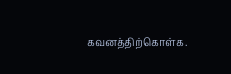கவனத்திற்கொள்க.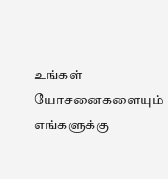உங்கள் யோசனைகளையும் எங்களுக்கு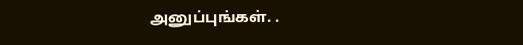அனுப்புங்கள். .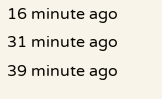16 minute ago
31 minute ago
39 minute ago